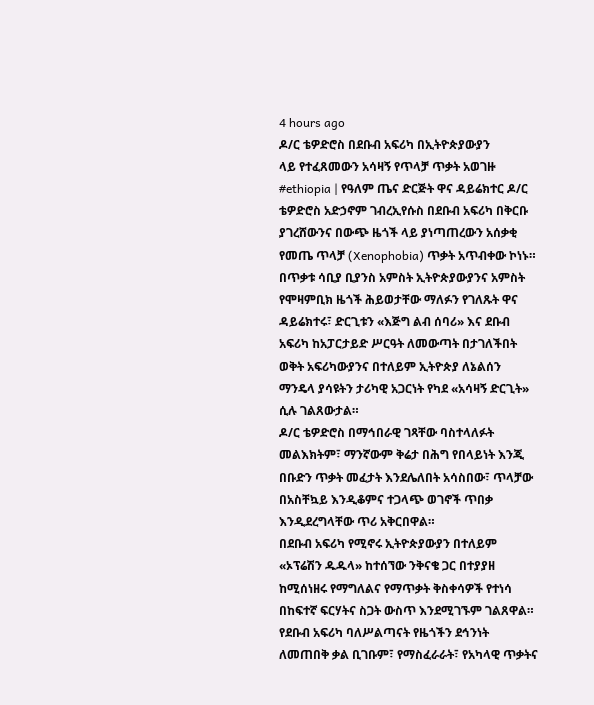4 hours ago
ዶ/ር ቴዎድሮስ በደቡብ አፍሪካ በኢትዮጵያውያን
ላይ የተፈጸመውን አሳዛኝ የጥላቻ ጥቃት አወገዙ
#ethiopia | የዓለም ጤና ድርጅት ዋና ዳይሬክተር ዶ/ር ቴዎድሮስ አድኃኖም ገብረኢየሱስ በደቡብ አፍሪካ በቅርቡ ያገረሸውንና በውጭ ዜጎች ላይ ያነጣጠረውን አሰቃቂ የመጤ ጥላቻ (Xenophobia) ጥቃት አጥብቀው ኮነኑ።
በጥቃቱ ሳቢያ ቢያንስ አምስት ኢትዮጵያውያንና አምስት የሞዛምቢክ ዜጎች ሕይወታቸው ማለፉን የገለጹት ዋና ዳይሬክተሩ፣ ድርጊቱን «እጅግ ልብ ሰባሪ» እና ደቡብ አፍሪካ ከአፓርታይድ ሥርዓት ለመውጣት በታገለችበት ወቅት አፍሪካውያንና በተለይም ኢትዮጵያ ለኔልሰን ማንዴላ ያሳዩትን ታሪካዊ አጋርነት የካደ «አሳዛኝ ድርጊት» ሲሉ ገልጸውታል።
ዶ/ር ቴዎድሮስ በማኅበራዊ ገጻቸው ባስተላለፉት መልእክትም፣ ማንኛውም ቅሬታ በሕግ የበላይነት እንጂ በቡድን ጥቃት መፈታት እንደሌለበት አሳስበው፣ ጥላቻው በአስቸኳይ እንዲቆምና ተጋላጭ ወገኖች ጥበቃ እንዲደረግላቸው ጥሪ አቅርበዋል።
በደቡብ አፍሪካ የሚኖሩ ኢትዮጵያውያን በተለይም «ኦፕሬሽን ዱዱላ» ከተሰኘው ንቅናቄ ጋር በተያያዘ ከሚሰነዘሩ የማግለልና የማጥቃት ቅስቀሳዎች የተነሳ በከፍተኛ ፍርሃትና ስጋት ውስጥ እንደሚገኙም ገልጸዋል።
የደቡብ አፍሪካ ባለሥልጣናት የዜጎችን ደኅንነት ለመጠበቅ ቃል ቢገቡም፣ የማስፈራራት፣ የአካላዊ ጥቃትና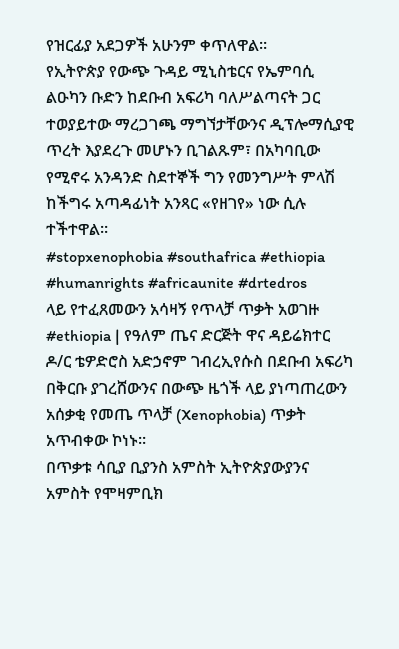የዝርፊያ አደጋዎች አሁንም ቀጥለዋል።
የኢትዮጵያ የውጭ ጉዳይ ሚኒስቴርና የኤምባሲ ልዑካን ቡድን ከደቡብ አፍሪካ ባለሥልጣናት ጋር ተወያይተው ማረጋገጫ ማግኘታቸውንና ዲፕሎማሲያዊ ጥረት እያደረጉ መሆኑን ቢገልጹም፣ በአካባቢው የሚኖሩ አንዳንድ ስደተኞች ግን የመንግሥት ምላሽ ከችግሩ አጣዳፊነት አንጻር «የዘገየ» ነው ሲሉ ተችተዋል።
#stopxenophobia #southafrica #ethiopia #humanrights #africaunite #drtedros
ላይ የተፈጸመውን አሳዛኝ የጥላቻ ጥቃት አወገዙ
#ethiopia | የዓለም ጤና ድርጅት ዋና ዳይሬክተር ዶ/ር ቴዎድሮስ አድኃኖም ገብረኢየሱስ በደቡብ አፍሪካ በቅርቡ ያገረሸውንና በውጭ ዜጎች ላይ ያነጣጠረውን አሰቃቂ የመጤ ጥላቻ (Xenophobia) ጥቃት አጥብቀው ኮነኑ።
በጥቃቱ ሳቢያ ቢያንስ አምስት ኢትዮጵያውያንና አምስት የሞዛምቢክ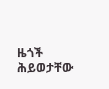ዜጎች ሕይወታቸው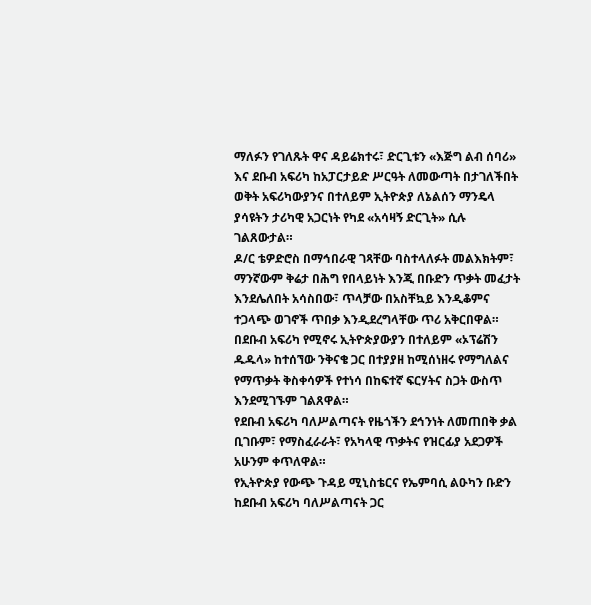ማለፉን የገለጹት ዋና ዳይሬክተሩ፣ ድርጊቱን «እጅግ ልብ ሰባሪ» እና ደቡብ አፍሪካ ከአፓርታይድ ሥርዓት ለመውጣት በታገለችበት ወቅት አፍሪካውያንና በተለይም ኢትዮጵያ ለኔልሰን ማንዴላ ያሳዩትን ታሪካዊ አጋርነት የካደ «አሳዛኝ ድርጊት» ሲሉ ገልጸውታል።
ዶ/ር ቴዎድሮስ በማኅበራዊ ገጻቸው ባስተላለፉት መልእክትም፣ ማንኛውም ቅሬታ በሕግ የበላይነት እንጂ በቡድን ጥቃት መፈታት እንደሌለበት አሳስበው፣ ጥላቻው በአስቸኳይ እንዲቆምና ተጋላጭ ወገኖች ጥበቃ እንዲደረግላቸው ጥሪ አቅርበዋል።
በደቡብ አፍሪካ የሚኖሩ ኢትዮጵያውያን በተለይም «ኦፕሬሽን ዱዱላ» ከተሰኘው ንቅናቄ ጋር በተያያዘ ከሚሰነዘሩ የማግለልና የማጥቃት ቅስቀሳዎች የተነሳ በከፍተኛ ፍርሃትና ስጋት ውስጥ እንደሚገኙም ገልጸዋል።
የደቡብ አፍሪካ ባለሥልጣናት የዜጎችን ደኅንነት ለመጠበቅ ቃል ቢገቡም፣ የማስፈራራት፣ የአካላዊ ጥቃትና የዝርፊያ አደጋዎች አሁንም ቀጥለዋል።
የኢትዮጵያ የውጭ ጉዳይ ሚኒስቴርና የኤምባሲ ልዑካን ቡድን ከደቡብ አፍሪካ ባለሥልጣናት ጋር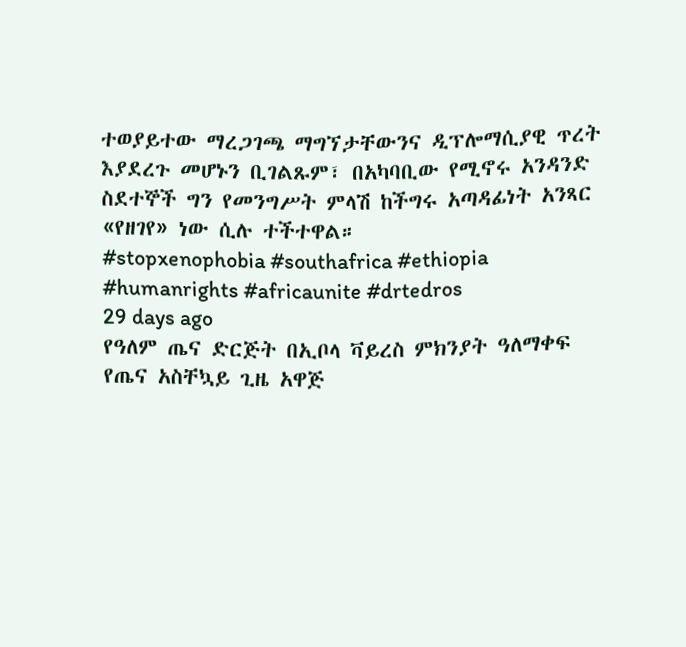ተወያይተው ማረጋገጫ ማግኘታቸውንና ዲፕሎማሲያዊ ጥረት እያደረጉ መሆኑን ቢገልጹም፣ በአካባቢው የሚኖሩ አንዳንድ ስደተኞች ግን የመንግሥት ምላሽ ከችግሩ አጣዳፊነት አንጻር «የዘገየ» ነው ሲሉ ተችተዋል።
#stopxenophobia #southafrica #ethiopia #humanrights #africaunite #drtedros
29 days ago
የዓለም ጤና ድርጅት በኢቦላ ቫይረስ ምክንያት ዓለማቀፍ የጤና አስቸኳይ ጊዜ አዋጅ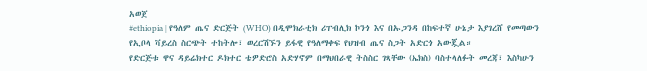አወጀ
#ethiopia | የዓለም ጤና ድርጅት (WHO) በዲሞክራቲክ ሪፐብሊክ ኮንጎ እና በኡጋንዳ በከፍተኛ ሁኔታ እያገረሸ የመጣውን የኢቦላ ቫይረስ ስርጭት ተከትሎ፣ ወረርሽኙን ይፋዊ የዓለማቀፍ የህዝብ ጤና ስጋት አድርጎ አውጇል።
የድርጅቱ ዋና ዳይሬክተር ዶክተር ቴዎድሮስ አድሃኖም በማህበራዊ ትስስር ገጻቸው (ኤክስ) ባስተላለፉት መረጃ፣ እስካሁን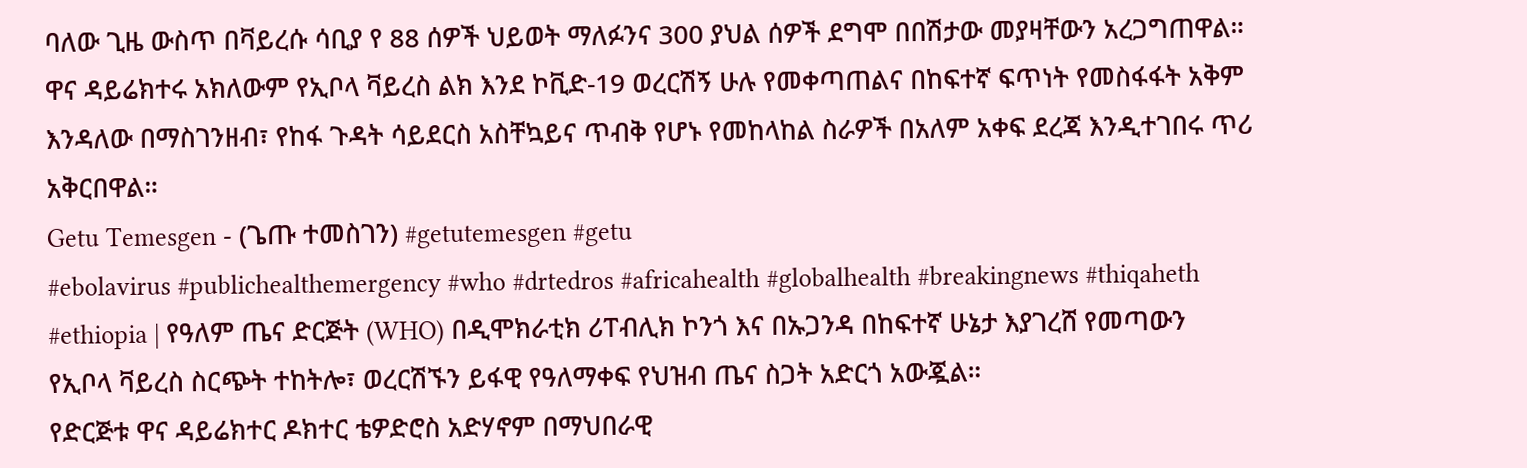ባለው ጊዜ ውስጥ በቫይረሱ ሳቢያ የ 88 ሰዎች ህይወት ማለፉንና 300 ያህል ሰዎች ደግሞ በበሽታው መያዛቸውን አረጋግጠዋል።
ዋና ዳይሬክተሩ አክለውም የኢቦላ ቫይረስ ልክ እንደ ኮቪድ-19 ወረርሽኝ ሁሉ የመቀጣጠልና በከፍተኛ ፍጥነት የመስፋፋት አቅም እንዳለው በማስገንዘብ፣ የከፋ ጉዳት ሳይደርስ አስቸኳይና ጥብቅ የሆኑ የመከላከል ስራዎች በአለም አቀፍ ደረጃ እንዲተገበሩ ጥሪ አቅርበዋል።
Getu Temesgen - (ጌጡ ተመስገን) #getutemesgen #getu
#ebolavirus #publichealthemergency #who #drtedros #africahealth #globalhealth #breakingnews #thiqaheth
#ethiopia | የዓለም ጤና ድርጅት (WHO) በዲሞክራቲክ ሪፐብሊክ ኮንጎ እና በኡጋንዳ በከፍተኛ ሁኔታ እያገረሸ የመጣውን የኢቦላ ቫይረስ ስርጭት ተከትሎ፣ ወረርሽኙን ይፋዊ የዓለማቀፍ የህዝብ ጤና ስጋት አድርጎ አውጇል።
የድርጅቱ ዋና ዳይሬክተር ዶክተር ቴዎድሮስ አድሃኖም በማህበራዊ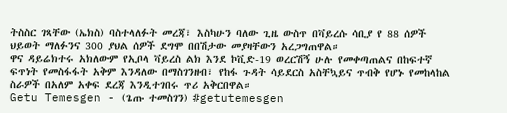ትስስር ገጻቸው (ኤክስ) ባስተላለፉት መረጃ፣ እስካሁን ባለው ጊዜ ውስጥ በቫይረሱ ሳቢያ የ 88 ሰዎች ህይወት ማለፉንና 300 ያህል ሰዎች ደግሞ በበሽታው መያዛቸውን አረጋግጠዋል።
ዋና ዳይሬክተሩ አክለውም የኢቦላ ቫይረስ ልክ እንደ ኮቪድ-19 ወረርሽኝ ሁሉ የመቀጣጠልና በከፍተኛ ፍጥነት የመስፋፋት አቅም እንዳለው በማስገንዘብ፣ የከፋ ጉዳት ሳይደርስ አስቸኳይና ጥብቅ የሆኑ የመከላከል ስራዎች በአለም አቀፍ ደረጃ እንዲተገበሩ ጥሪ አቅርበዋል።
Getu Temesgen - (ጌጡ ተመስገን) #getutemesgen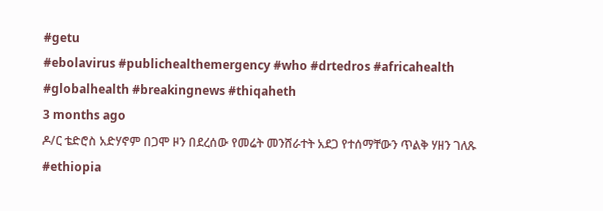#getu
#ebolavirus #publichealthemergency #who #drtedros #africahealth #globalhealth #breakingnews #thiqaheth
3 months ago
ዶ/ር ቴድሮስ አድሃኖም በጋሞ ዞን በደረሰው የመሬት መንሸራተት አደጋ የተሰማቸውን ጥልቅ ሃዘን ገለጹ
#ethiopia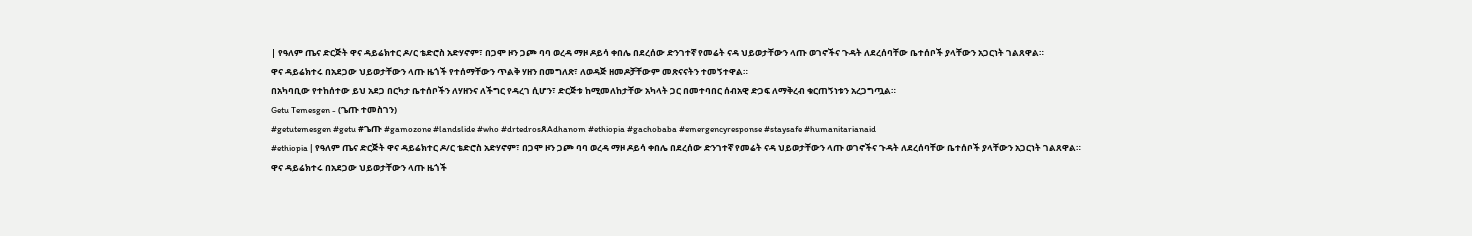| የዓለም ጤና ድርጅት ዋና ዳይሬክተር ዶ/ር ቴድሮስ አድሃኖም፣ በጋሞ ዞን ጋጮ ባባ ወረዳ ማዞ ዶይሳ ቀበሌ በደረሰው ድንገተኛ የመሬት ናዳ ህይወታቸውን ላጡ ወገኖችና ጉዳት ለደረሰባቸው ቤተሰቦች ያላቸውን አጋርነት ገልጸዋል።
ዋና ዳይሬክተሩ በአደጋው ህይወታቸውን ላጡ ዜጎች የተሰማቸውን ጥልቅ ሃዘን በመግለጽ፣ ለወዳጅ ዘመዶቻቸውም መጽናናትን ተመኝተዋል።
በአካባቢው የተከሰተው ይህ አደጋ በርካታ ቤተሰቦችን ለሃዘንና ለችግር የዳረገ ሲሆን፣ ድርጅቱ ከሚመለከታቸው አካላት ጋር በመተባበር ሰብአዊ ድጋፍ ለማቅረብ ቁርጠኝነቱን አረጋግጧል።
Getu Temesgen - (ጌጡ ተመስገን)
#getutemesgen #getu #ጌጡ #gamozone #landslide #who #drtedrosጸAdhanom #ethiopia #gachobaba #emergencyresponse #staysafe #humanitarianaid
#ethiopia | የዓለም ጤና ድርጅት ዋና ዳይሬክተር ዶ/ር ቴድሮስ አድሃኖም፣ በጋሞ ዞን ጋጮ ባባ ወረዳ ማዞ ዶይሳ ቀበሌ በደረሰው ድንገተኛ የመሬት ናዳ ህይወታቸውን ላጡ ወገኖችና ጉዳት ለደረሰባቸው ቤተሰቦች ያላቸውን አጋርነት ገልጸዋል።
ዋና ዳይሬክተሩ በአደጋው ህይወታቸውን ላጡ ዜጎች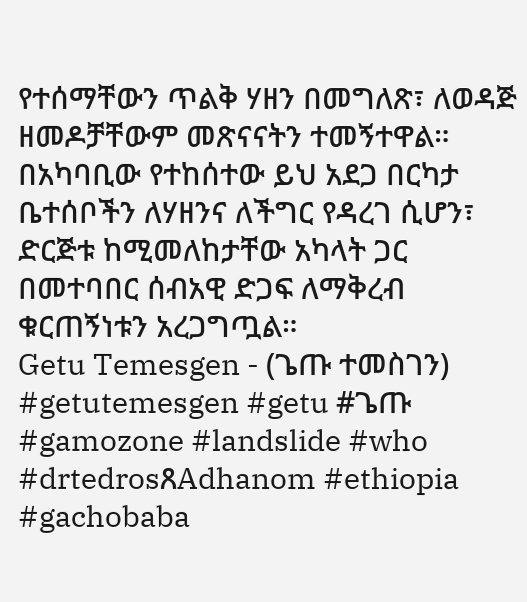የተሰማቸውን ጥልቅ ሃዘን በመግለጽ፣ ለወዳጅ ዘመዶቻቸውም መጽናናትን ተመኝተዋል።
በአካባቢው የተከሰተው ይህ አደጋ በርካታ ቤተሰቦችን ለሃዘንና ለችግር የዳረገ ሲሆን፣ ድርጅቱ ከሚመለከታቸው አካላት ጋር በመተባበር ሰብአዊ ድጋፍ ለማቅረብ ቁርጠኝነቱን አረጋግጧል።
Getu Temesgen - (ጌጡ ተመስገን)
#getutemesgen #getu #ጌጡ #gamozone #landslide #who #drtedrosጸAdhanom #ethiopia #gachobaba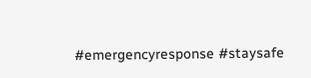#emergencyresponse #staysafe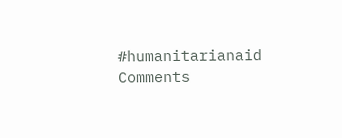#humanitarianaid
Comments